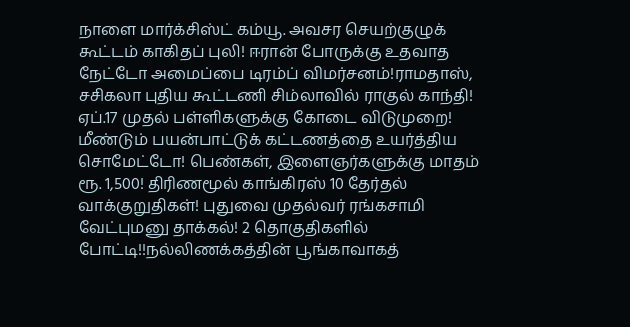நாளை மார்க்சிஸ்ட் கம்யூ. அவசர செயற்குழுக் கூட்டம் காகிதப் புலி! ஈரான் போருக்கு உதவாத நேட்டோ அமைப்பை டிரம்ப் விமர்சனம்!ராமதாஸ், சசிகலா புதிய கூட்டணி சிம்லாவில் ராகுல் காந்தி! ஏப்.17 முதல் பள்ளிகளுக்கு கோடை விடுமுறை! மீண்டும் பயன்பாட்டுக் கட்டணத்தை உயர்த்திய சொமேட்டோ! பெண்கள், இளைஞர்களுக்கு மாதம் ரூ. 1,500! திரிணமூல் காங்கிரஸ் 10 தேர்தல் வாக்குறுதிகள்! புதுவை முதல்வர் ரங்கசாமி வேட்புமனு தாக்கல்! 2 தொகுதிகளில் போட்டி!!நல்லிணக்கத்தின் பூங்காவாகத்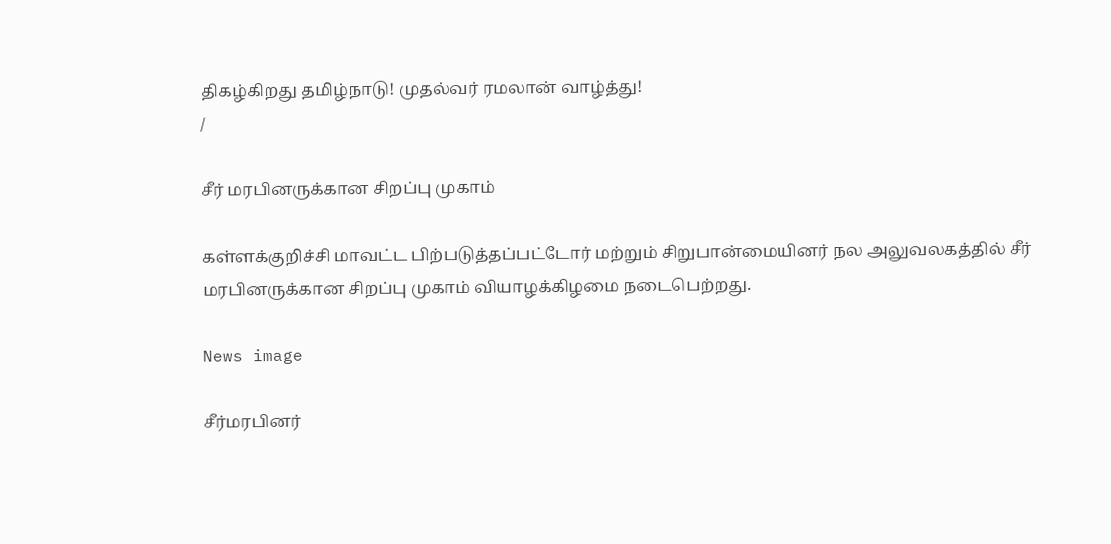திகழ்கிறது தமிழ்நாடு! முதல்வர் ரமலான் வாழ்த்து!
/

சீர் மரபினருக்கான சிறப்பு முகாம்

கள்ளக்குறிச்சி மாவட்ட பிற்படுத்தப்பட்டோர் மற்றும் சிறுபான்மையினர் நல அலுவலகத்தில் சீர் மரபினருக்கான சிறப்பு முகாம் வியாழக்கிழமை நடைபெற்றது.

News image

சீர்மரபினர்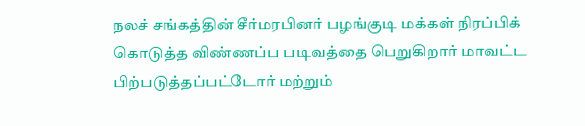நலச் சங்கத்தின் சீர்மரபினர் பழங்குடி மக்கள் நிரப்பிக் கொடுத்த விண்ணப்ப படிவத்தை பெறுகிறார் மாவட்ட பிற்படுத்தப்பட்டோர் மற்றும்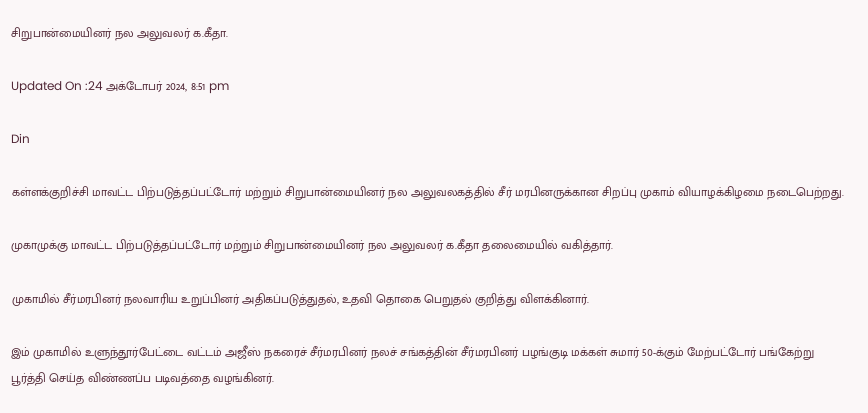சிறுபான்மையினர் நல அலுவலர் க.கீதா.

Updated On :24 அக்டோபர் 2024, 8:51 pm

Din

கள்ளக்குறிச்சி மாவட்ட பிற்படுத்தப்பட்டோர் மற்றும் சிறுபான்மையினர் நல அலுவலகத்தில் சீர் மரபினருக்கான சிறப்பு முகாம் வியாழக்கிழமை நடைபெற்றது.

முகாமுக்கு மாவட்ட பிற்படுத்தப்பட்டோர் மற்றும் சிறுபான்மையினர் நல அலுவலர் க.கீதா தலைமையில் வகித்தார்.

முகாமில் சீர்மரபினர் நலவாரிய உறுப்பினர் அதிகப்படுத்துதல், உதவி தொகை பெறுதல் குறித்து விளக்கினார்.

இம் முகாமில் உளுந்தூர்பேட்டை வட்டம் அஜீஸ் நகரைச் சீர்மரபினர் நலச் சங்கத்தின் சீர்மரபினர் பழங்குடி மக்கள் சுமார் 50-க்கும் மேற்பட்டோர் பங்கேற்று பூர்த்தி செய்த விண்ணப்ப படிவத்தை வழங்கினர்.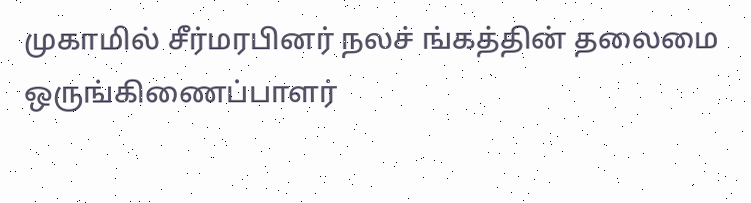முகாமில் சீர்மரபினர் நலச் ங்கத்தின் தலைமை ஒருங்கிணைப்பாளர்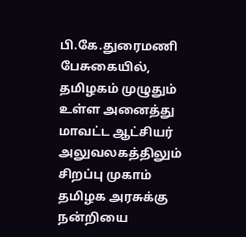பி.கே.துரைமணி பேசுகையில், தமிழகம் முழுதும் உள்ள அனைத்து மாவட்ட ஆட்சியர் அலுவலகத்திலும் சிறப்பு முகாம் தமிழக அரசுக்கு நன்றியை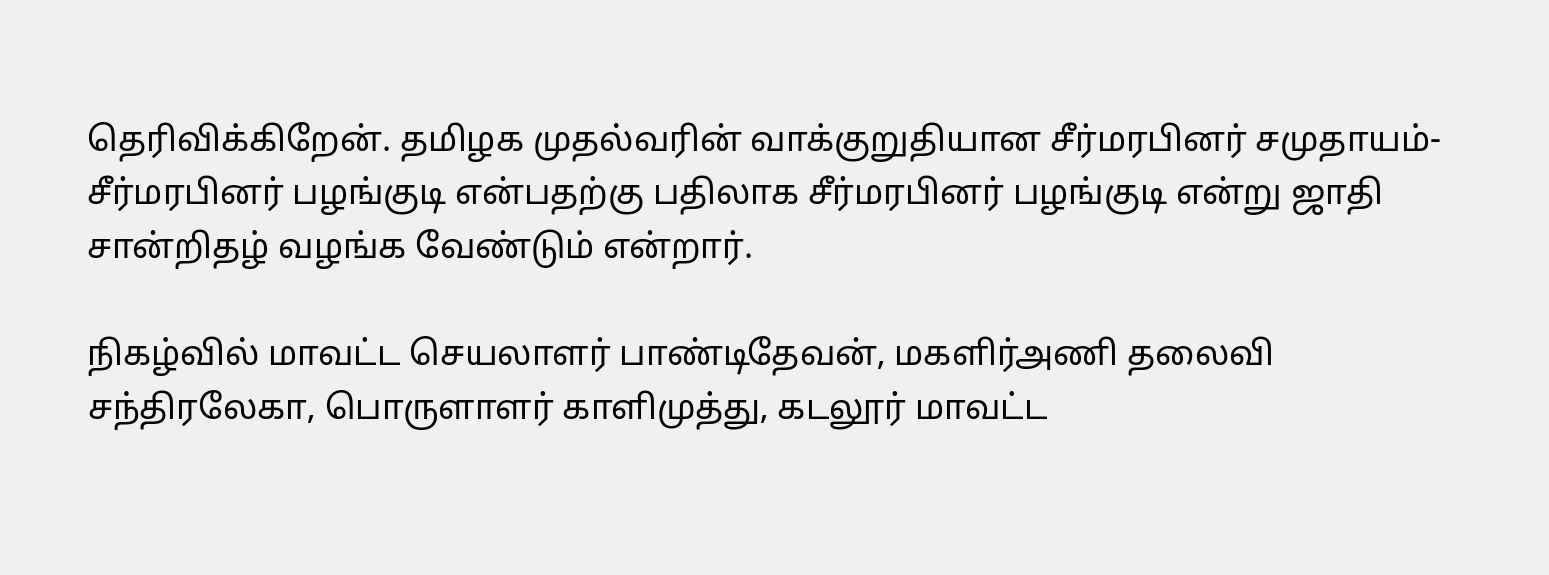தெரிவிக்கிறேன். தமிழக முதல்வரின் வாக்குறுதியான சீர்மரபினர் சமுதாயம்-சீர்மரபினர் பழங்குடி என்பதற்கு பதிலாக சீர்மரபினர் பழங்குடி என்று ஜாதி சான்றிதழ் வழங்க வேண்டும் என்றார்.

நிகழ்வில் மாவட்ட செயலாளர் பாண்டிதேவன், மகளிர்அணி தலைவி சந்திரலேகா, பொருளாளர் காளிமுத்து, கடலூர் மாவட்ட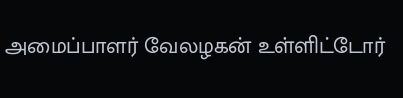அமைப்பாளர் வேலழகன் உள்ளிட்டோர்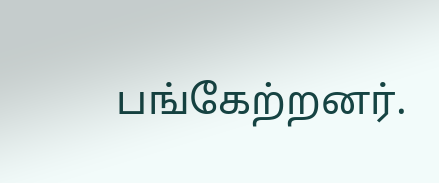பங்கேற்றனர்.